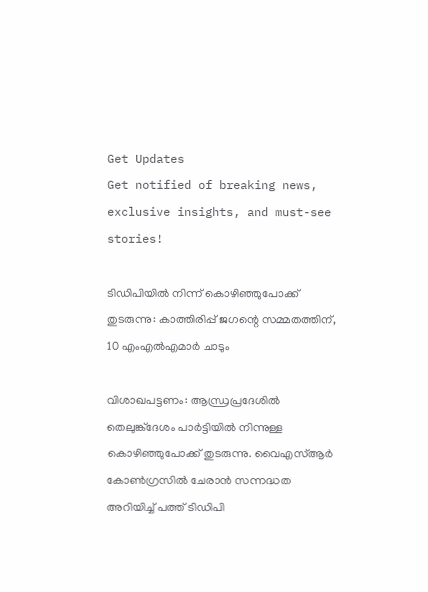Get Updates
Get notified of breaking news, exclusive insights, and must-see stories!

ടിഡിപിയില്‍ നിന്ന് കൊഴിഞ്ഞുപോക്ക് തുടരുന്നു: കാത്തിരിപ്പ് ജഗന്റെ സമ്മതത്തിന്, 10 എംഎല്‍എമാര്‍ ചാടും

വിശാഖപട്ടണം: ആന്ധ്രപ്രദേശില്‍ തെലുങ്ക്ദേശം പാര്‍ട്ടിയില്‍ നിന്നുള്ള കൊഴിഞ്ഞുപോക്ക് തുടരുന്നു. വൈഎസ്ആര്‍ കോണ്‍ഗ്രസില്‍ ചേരാന്‍ സന്നദ്ധത അറിയിച്ച് പത്ത് ടിഡിപി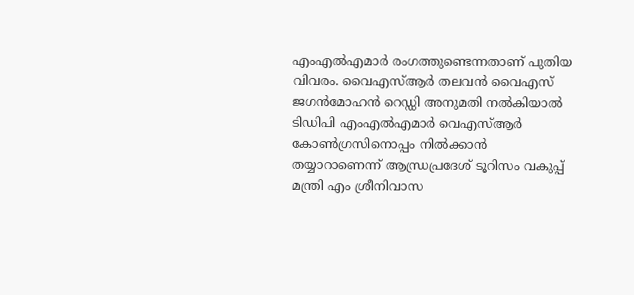എംഎല്‍എമാര്‍ രംഗത്തുണ്ടെന്നതാണ് പുതിയ വിവരം. വൈഎസ്ആര്‍ തലവന്‍ വൈഎസ് ജഗന്‍മോഹന്‍ റെഡ്ഡി അനുമതി നല്‍കിയാല്‍ ടിഡിപി എംഎല്‍എമാര്‍ വെഎസ്ആര്‍ കോണ്‍ഗ്രസിനൊപ്പം നില്‍ക്കാന്‍ തയ്യാറാണെന്ന് ആന്ധ്രപ്രദേശ് ടൂറിസം വകുപ്പ് മന്ത്രി എം ശ്രീനിവാസ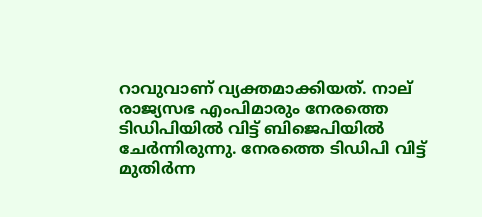റാവുവാണ് വ്യക്തമാക്കിയത്. നാല് രാജ്യസഭ എംപിമാരും നേരത്തെ ടിഡിപിയില്‍ വിട്ട് ബിജെപിയില്‍ ചേര്‍ന്നിരുന്നു. നേരത്തെ ടിഡിപി വിട്ട് മുതിര്‍ന്ന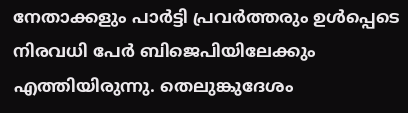നേതാക്കളും പാര്‍ട്ടി പ്രവര്‍ത്തരും ഉള്‍പ്പെടെ നിരവധി പേര്‍ ബിജെപിയിലേക്കും എത്തിയിരുന്നു. തെലുങ്കുദേശം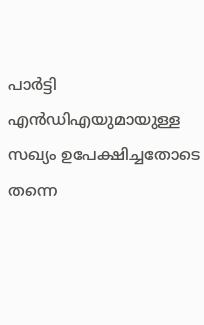പാര്‍ട്ടി എന്‍ഡിഎയുമായുള്ള സഖ്യം ഉപേക്ഷിച്ചതോടെ തന്നെ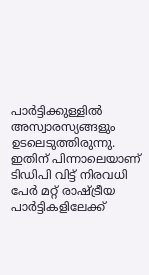പാര്‍ട്ടിക്കുള്ളില്‍ അസ്വാരസ്യങ്ങളും ഉടലെടുത്തിരുന്നു. ഇതിന് പിന്നാലെയാണ് ടിഡിപി വിട്ട് നിരവധി പേര്‍ മറ്റ് രാഷ്ട്രീയ പാര്‍ട്ടികളിലേക്ക്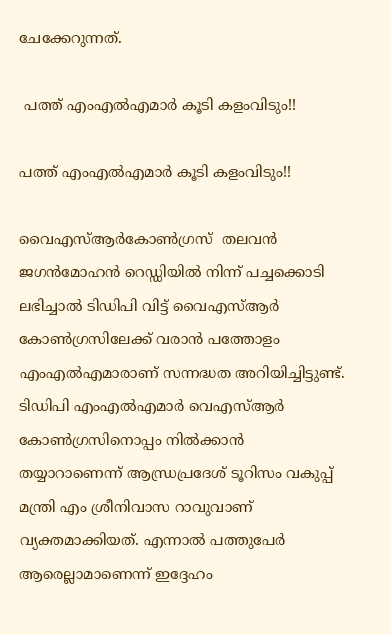ചേക്കേറുന്നത്.

 പത്ത് എംഎല്‍എമാര്‍ കൂടി കളംവിടും!!

പത്ത് എംഎല്‍എമാര്‍ കൂടി കളംവിടും!!

വൈഎസ്ആര്‍കോണ്‍ഗ്രസ്  തലവന്‍ ജഗന്‍മോഹന്‍ റെഡ്ഡിയില്‍ നിന്ന് പച്ചക്കൊടി ലഭിച്ചാല്‍ ടിഡിപി വിട്ട് വൈഎസ്ആര്‍ കോണ്‍ഗ്രസിലേക്ക് വരാന്‍ പത്തോളം എംഎല്‍എമാരാണ് സന്നദ്ധത അറിയിച്ചിട്ടുണ്ട്. ടിഡിപി എംഎല്‍എമാര്‍ വെഎസ്ആര്‍ കോണ്‍ഗ്രസിനൊപ്പം നില്‍ക്കാന്‍ തയ്യാറാണെന്ന് ആന്ധ്രപ്രദേശ് ടൂറിസം വകുപ്പ് മന്ത്രി എം ശ്രീനിവാസ റാവുവാണ് വ്യക്തമാക്കിയത്. എന്നാല്‍ പത്തുപേര്‍ ആരെല്ലാമാണെന്ന് ഇദ്ദേഹം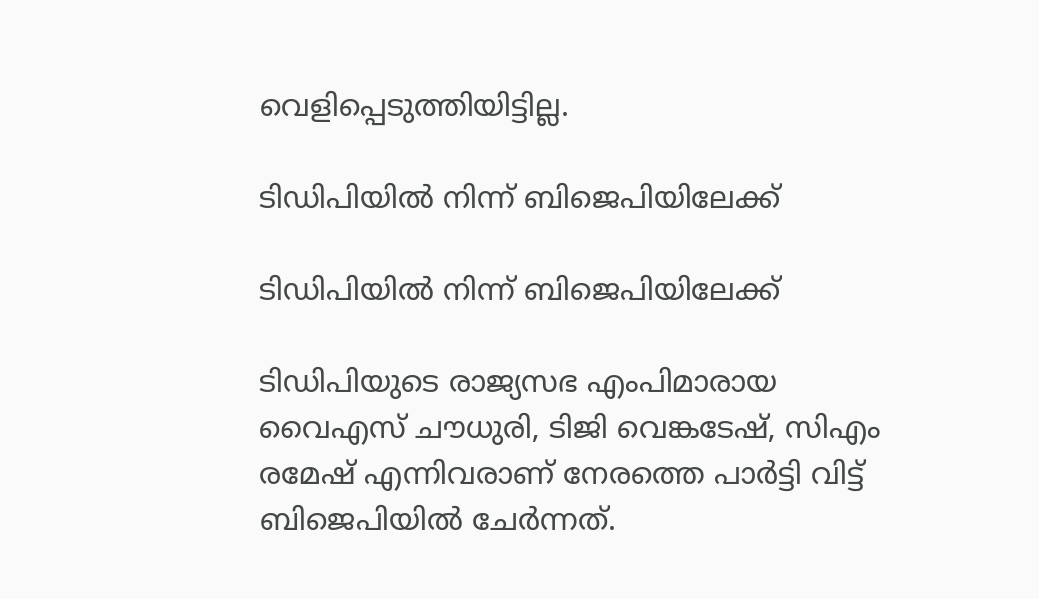വെളിപ്പെടുത്തിയിട്ടില്ല.

ടിഡിപിയില്‍ നിന്ന് ബിജെപിയിലേക്ക്

ടിഡിപിയില്‍ നിന്ന് ബിജെപിയിലേക്ക്

ടിഡിപിയുടെ രാജ്യസഭ എംപിമാരായ വൈഎസ് ചൗധുരി, ടിജി വെങ്കടേഷ്, സിഎം രമേഷ് എന്നിവരാണ് നേരത്തെ പാര്‍ട്ടി വിട്ട് ബിജെപിയില്‍ ചേര്‍ന്നത്.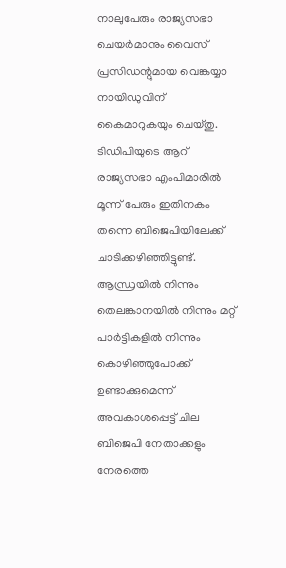നാലുപേരും രാജ്യസഭാ ചെയര്‍മാനും വൈസ് പ്രസിഡന്റുമായ വെങ്കയ്യാ നായിഡുവിന് കൈമാറുകയും ചെയ്തു. ടിഡിപിയുടെ ആറ് രാജ്യസഭാ എംപിമാരില്‍ മൂന്ന് പേരും ഇതിനകം തന്നെ ബിജെപിയിലേക്ക് ചാടിക്കഴിഞ്ഞിട്ടുണ്ട്. ആന്ധ്രയില്‍ നിന്നും തെലങ്കാനയില്‍ നിന്നും മറ്റ് പാര്‍ട്ടികളില്‍ നിന്നും കൊഴിഞ്ഞുപോക്ക് ഉണ്ടാക്കുമെന്ന് അവകാശപ്പെട്ട് ചില ബിജെപി നേതാക്കളും നേരത്തെ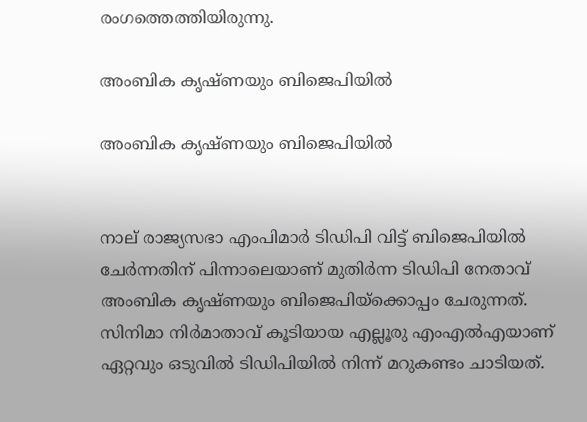രംഗത്തെത്തിയിരുന്നു.

അംബിക കൃഷ്ണയും ബിജെപിയില്‍

അംബിക കൃഷ്ണയും ബിജെപിയില്‍


നാല് രാജ്യസഭാ എംപിമാര്‍ ടിഡ‍ിപി വിട്ട് ബിജെപിയില്‍ ചേര്‍ന്നതിന് പിന്നാലെയാണ് മുതിര്‍ന്ന ടിഡിപി നേതാവ് അംബിക കൃഷ്ണയും ബിജെപിയ്ക്കൊപ്പം ചേരുന്നത്. സിനിമാ നിര്‍മാതാവ് കൂടിയായ എല്ലൂരു എംഎല്‍എയാണ് ഏറ്റവും ഒടുവില്‍ ടിഡിപിയില്‍ നിന്ന് മറുകണ്ടം ചാടിയത്.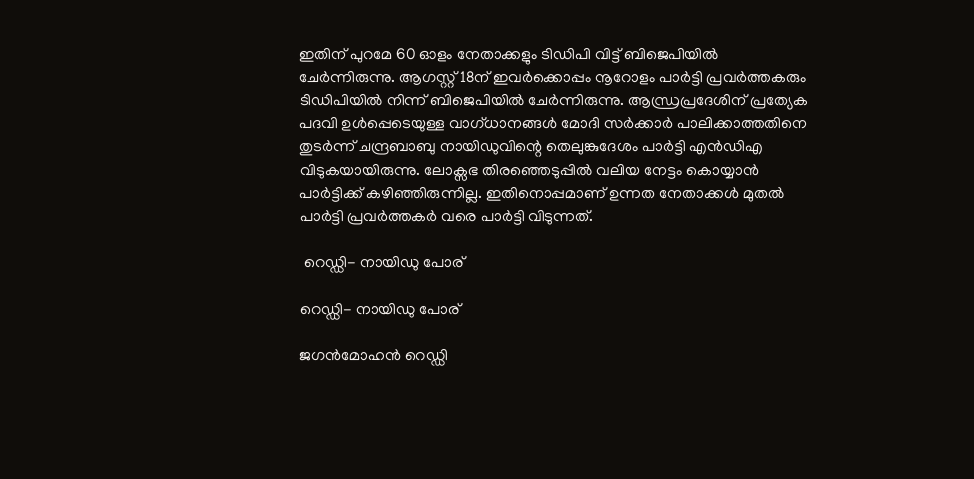ഇതിന് പുറമേ 60 ഓളം നേതാക്കളും ടിഡിപി വിട്ട് ബിജെപിയില്‍ ചേര്‍ന്നിരുന്നു. ആഗസ്റ്റ് 18ന് ഇവര്‍ക്കൊപ്പം നൂറോളം പാര്‍ട്ടി പ്രവര്‍ത്തകരും ടിഡിപിയില്‍ നിന്ന് ബിജെപിയില്‍ ചേര്‍ന്നിരുന്നു. ആന്ധ്രപ്രദേശിന് പ്രത്യേക പദവി ഉള്‍പ്പെടെയുള്ള വാഗ്ധാനങ്ങള്‍ മോദി സര്‍ക്കാര്‍ പാലിക്കാത്തതിനെ തുടര്‍ന്ന് ചന്ദ്രബാബു നായിഡുവിന്റെ തെലുങ്കുദേശം പാര്‍ട്ടി എന്‍ഡിഎ വിടുകയായിരുന്നു. ലോക്സഭ തിരഞ്ഞെടുപ്പില്‍ വലിയ നേട്ടം കൊയ്യാന്‍ പാര്‍ട്ടിക്ക് കഴിഞ്ഞിരുന്നില്ല. ഇതിനൊപ്പമാണ് ഉന്നത നേതാക്കള്‍ മുതല്‍ പാര്‍ട്ടി പ്രവര്‍ത്തകര്‍ വരെ പാര്‍ട്ടി വിടുന്നത്.

 റെഡ്ഡി- നായിഡു പോര്

റെഡ്ഡി- നായിഡു പോര്

ജഗന്‍മോഹന്‍ റെഡ്ഡി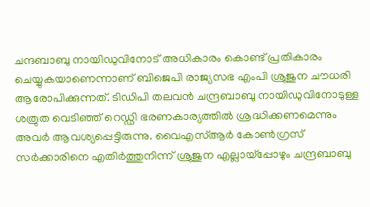ചന്ദബാബു നായിഡുവിനോട് അധികാരം കൊണ്ട് പ്രതികാരം ചെയ്യുകയാണെന്നാണ് ബിജെപി രാജ്യസഭ എംപി ശ്രുജുന ചൗധരി ആരോപിക്കുന്നത്. ടിഡിപി തലവന്‍ ചന്ദ്രബാബു നായിഡുവിനോടുള്ള ശത്രുത വെടിഞ്ഞ് റെഡ്ഡി ഭരണകാര്യത്തില്‍ ശ്രദ്ധിക്കണമെന്നും അവര്‍ ആവശ്യപ്പെട്ടിരുന്നു. വൈഎസ്ആര്‍ കോണ്‍ഗ്രസ് സര്‍ക്കാരിനെ എതിര്‍ത്തുനിന്ന് ശ്രുജുന എല്ലായ്പ്പോഴും ചന്ദ്രബാബു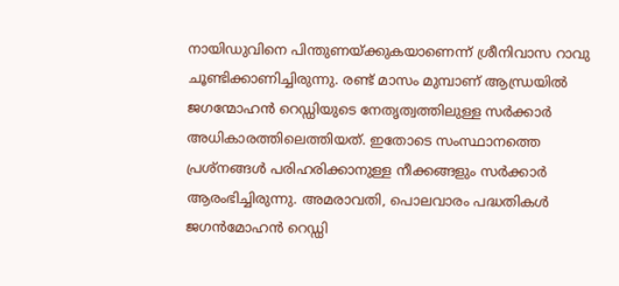നായിഡുവിനെ പിന്തുണയ്ക്കുകയാണെന്ന് ശ്രീനിവാസ റാവു ചൂണ്ടിക്കാണിച്ചിരുന്നു. രണ്ട് മാസം മുമ്പാണ് ആന്ധ്രയില്‍ ജഗന്മോഹന്‍ റെഡ്ഡിയുടെ നേതൃത്വത്തിലുള്ള സര്‍ക്കാര്‍ അധികാരത്തിലെത്തിയത്. ഇതോടെ സംസ്ഥാനത്തെ പ്രശ്നങ്ങള്‍ പരിഹരിക്കാനുള്ള നീക്കങ്ങളും സര്‍ക്കാര്‍ ആരംഭിച്ചിരുന്നു. അമരാവതി, പൊലവാരം പദ്ധതികള്‍ ജഗന്‍മോഹന്‍ റെഡ്ഡി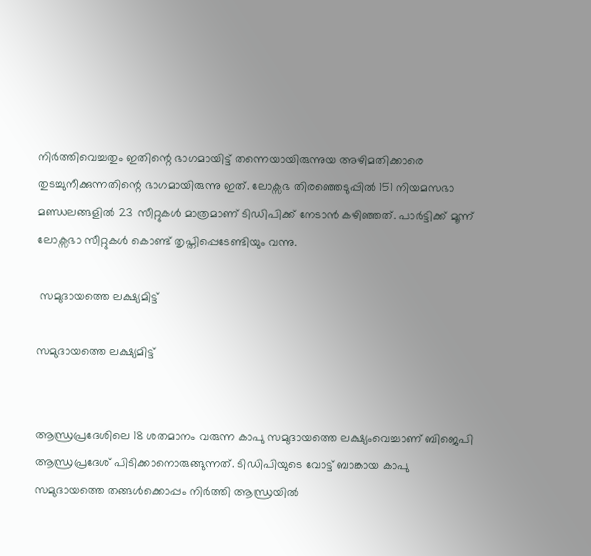നിര്‍ത്തിവെച്ചതും ഇതിന്റെ ഭാഗമായിട്ട് തന്നെയായിരുന്നുയ അഴിമതിക്കാരെ തുടച്ചുനീക്കുന്നതിന്റെ ഭാഗമായിരുന്നു ഇത്. ലോക്സഭ തിരഞ്ഞെടുപ്പില്‍ 151 നിയമസഭാ മണ്ഡലങ്ങളില്‍ 23 സീറ്റുകള്‍ മാത്രമാണ് ടിഡിപിക്ക് നേടാന്‍ കഴിഞ്ഞത്. പാര്‍ട്ടിക്ക് മൂന്ന് ലോക്സഭാ സീറ്റുകള്‍ കൊണ്ട് തൃപ്തിപ്പെടേണ്ടിയും വന്നു.

 സമുദായത്തെ ലക്ഷ്യമിട്ട്

സമുദായത്തെ ലക്ഷ്യമിട്ട്


ആന്ധ്രപ്രദേശിലെ 18 ശതമാനം വരുന്ന കാപു സമുദായത്തെ ലക്ഷ്യംവെച്ചാണ് ബിജെപി ആന്ധ്രപ്രദേശ് പിടിക്കാനൊരുങ്ങുന്നത്. ടിഡിപിയുടെ വോട്ട് ബാങ്കായ കാപു സമുദായത്തെ തങ്ങള്‍ക്കൊപ്പം നിര്‍ത്തി ആന്ധ്രയില്‍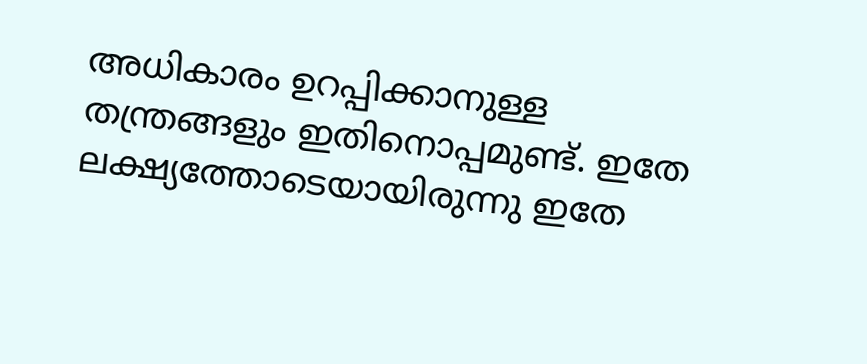അധികാരം ഉറപ്പിക്കാനുള്ള തന്ത്രങ്ങളും ഇതിനൊപ്പമുണ്ട്. ഇതേ ലക്ഷ്യത്തോടെയായിരുന്നു ഇതേ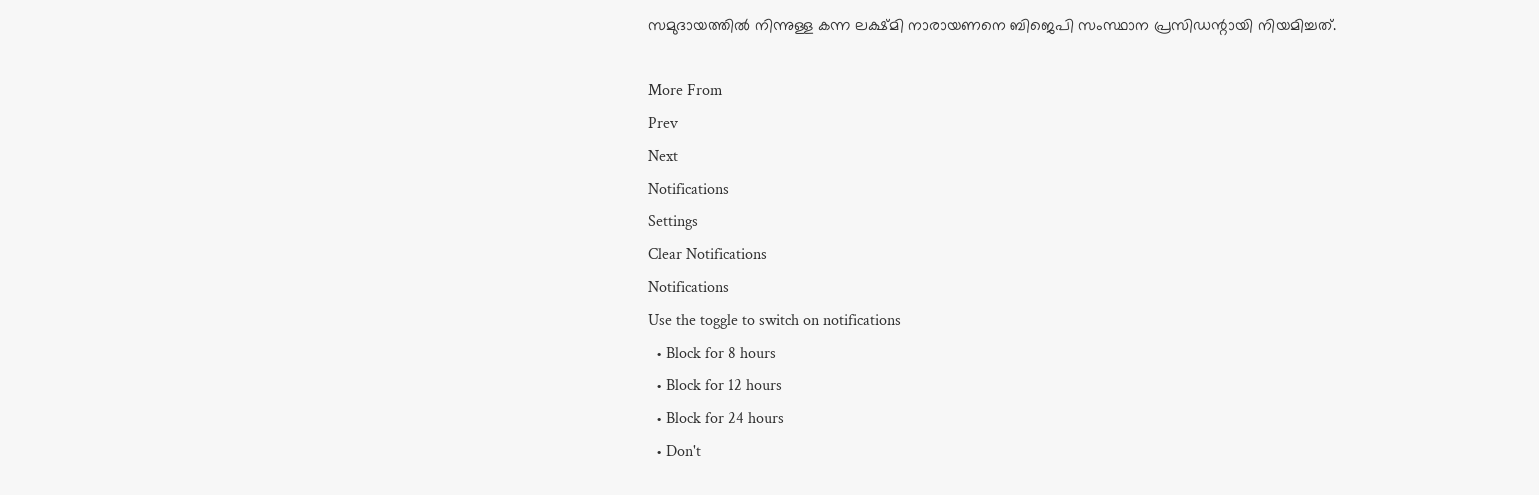സമുദായത്തില്‍ നിന്നുള്ള കന്ന ലക്ഷ്മി നാരായണനെ ബിജെപി സംസ്ഥാന പ്രസി‍ഡന്റായി നിയമിച്ചത്.

More From
Prev
Next
Notifications
Settings
Clear Notifications
Notifications
Use the toggle to switch on notifications
  • Block for 8 hours
  • Block for 12 hours
  • Block for 24 hours
  • Don't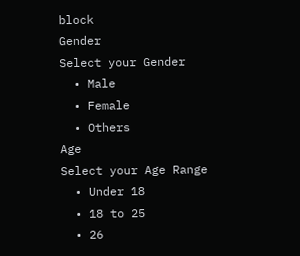block
Gender
Select your Gender
  • Male
  • Female
  • Others
Age
Select your Age Range
  • Under 18
  • 18 to 25
  • 26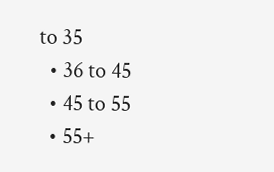to 35
  • 36 to 45
  • 45 to 55
  • 55+